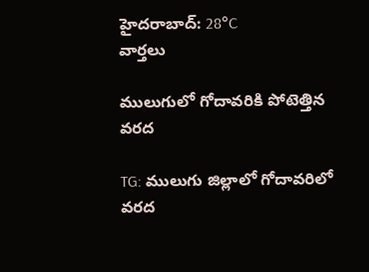హైదరాబాద్: 28°C
వార్తలు

ములుగులో గోదావరికి పోటెత్తిన వరద

TG: ములుగు జిల్లాలో గోదావరిలో వరద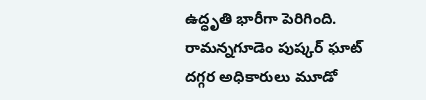ఉద్ధృతి భారీగా పెరిగింది. రామన్నగూడెం పుష్కర్ ఘాట్ దగ్గర అధికారులు మూడో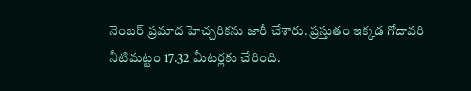నెంబర్ ప్రమాద హెచ్చరికను జారీ చేశారు. ప్రస్తుతం ఇక్కడ గోదావరి నీటిమట్టం 17.32 మీటర్లకు చేరింది.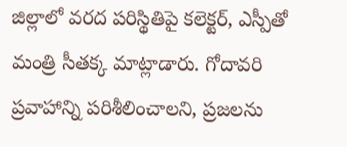జిల్లాలో వరద పరిస్థితిపై కలెక్టర్, ఎస్పీతో మంత్రి సీతక్క మాట్లాడారు. గోదావరి ప్రవాహాన్ని పరిశీలించాలని, ప్రజలను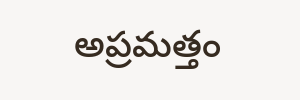అప్రమత్తం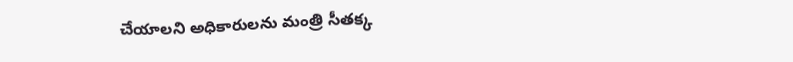చేయాలని అధికారులను మంత్రి సీతక్క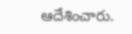ఆదేశించారు.